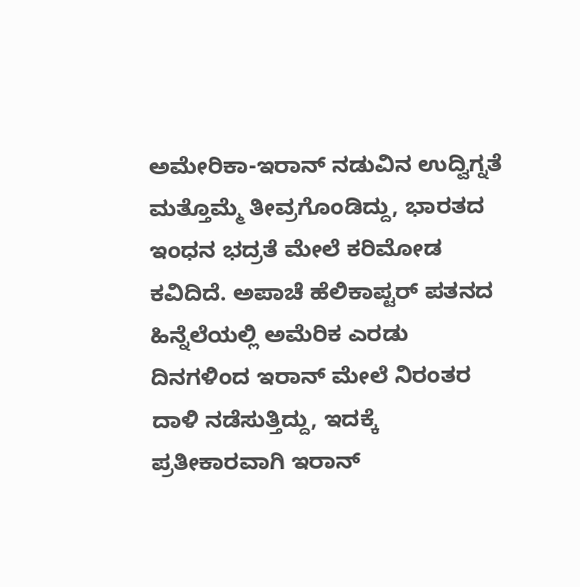ಅಮೇರಿಕಾ-ಇರಾನ್ ನಡುವಿನ ಉದ್ವಿಗ್ನತೆ ಮತ್ತೊಮ್ಮೆ ತೀವ್ರಗೊಂಡಿದ್ದು, ಭಾರತದ ಇಂಧನ ಭದ್ರತೆ ಮೇಲೆ ಕರಿಮೋಡ ಕವಿದಿದೆ. ಅಪಾಚೆ ಹೆಲಿಕಾಪ್ಟರ್ ಪತನದ ಹಿನ್ನೆಲೆಯಲ್ಲಿ ಅಮೆರಿಕ ಎರಡು ದಿನಗಳಿಂದ ಇರಾನ್ ಮೇಲೆ ನಿರಂತರ ದಾಳಿ ನಡೆಸುತ್ತಿದ್ದು, ಇದಕ್ಕೆ ಪ್ರತೀಕಾರವಾಗಿ ಇರಾನ್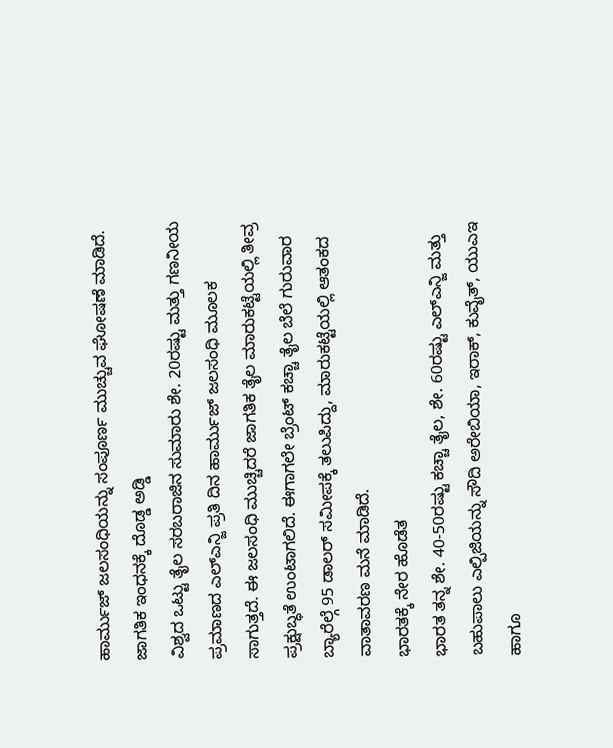ಹಾರ್ಮುಜ್ ಜಲಸಂಧಿಯನ್ನು ಸಂಪೂರ್ಣ ಮುಚ್ಚುವ ಘೋಷಣೆ ಮಾಡಿದೆ.
ಜಾಗತಿಕ ಇಂಧನಕ್ಕೆ ದೊಡ್ಡ ಅಡ್ಡಿ
ವಿಶ್ವದ ಒಟ್ಟು ತೈಲ ಸರಬರಾಜಿನ ಸುಮಾರು ಶೇ. 20ರಷ್ಟು ಮತ್ತು ಗಣನೀಯ ಪ್ರಮಾಣದ ಎಲ್ಎನ್ಜಿ ಪ್ರತಿ ದಿನ ಹಾರ್ಮುಜ್ ಜಲಸಂಧಿ ಮೂಲಕ ಸಾಗುತ್ತದೆ. ಈ ಜಲಸಂಧಿ ಮುಚ್ಚಿದರೆ ಜಾಗತಿಕ ತೈಲ ಮಾರುಕಟ್ಟೆಯಲ್ಲಿ ತೀವ್ರ ಪ್ರಕ್ಷುಬ್ಧತೆ ಉಂಟಾಗಲಿದೆ. ಈಗಾಗಲೇ ಬ್ರೆಂಟ್ ಕಚ್ಚಾ ತೈಲ ಬೆಲೆ ಗುರುವಾರ ಬ್ಯಾರೆಲ್ಗೆ 95 ಡಾಲರ್ ಸಮೀಪಕ್ಕೆ ತಲುಪಿದ್ದು, ಮಾರುಕಟ್ಟೆಯಲ್ಲಿ ಆತಂಕದ ವಾತಾವರಣ ಮನೆ ಮಾಡಿದೆ.
ಭಾರತಕ್ಕೆ ನೇರ ಹೊಡೆತ
ಭಾರತ ತನ್ನ ಶೇ. 40-50ರಷ್ಟು ಕಚ್ಚಾ ತೈಲ, ಶೇ. 60ರಷ್ಟು ಎಲ್ಎನ್ಜಿ ಮತ್ತು ಬಹುಪಾಲು ಎಲ್ಪಿಜಿಯನ್ನು ಸೌದಿ ಅರೇಬಿಯಾ, ಇರಾಕ್, ಕುವೈತ್, ಯುಎಇ ಹಾಗೂ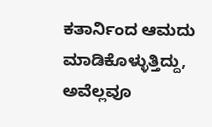ಕತಾರ್ನಿಂದ ಆಮದು ಮಾಡಿಕೊಳ್ಳುತ್ತಿದ್ದು, ಅವೆಲ್ಲವೂ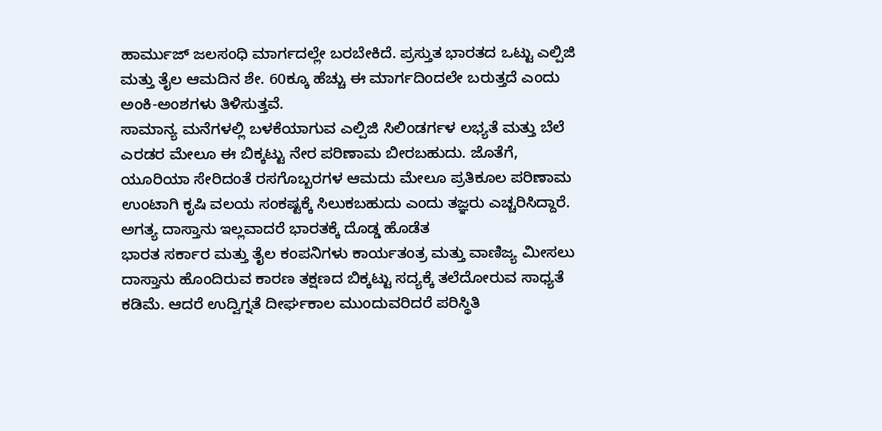ಹಾರ್ಮುಜ್ ಜಲಸಂಧಿ ಮಾರ್ಗದಲ್ಲೇ ಬರಬೇಕಿದೆ. ಪ್ರಸ್ತುತ ಭಾರತದ ಒಟ್ಟು ಎಲ್ಪಿಜಿ ಮತ್ತು ತೈಲ ಆಮದಿನ ಶೇ. 60ಕ್ಕೂ ಹೆಚ್ಚು ಈ ಮಾರ್ಗದಿಂದಲೇ ಬರುತ್ತದೆ ಎಂದು ಅಂಕಿ-ಅಂಶಗಳು ತಿಳಿಸುತ್ತವೆ.
ಸಾಮಾನ್ಯ ಮನೆಗಳಲ್ಲಿ ಬಳಕೆಯಾಗುವ ಎಲ್ಪಿಜಿ ಸಿಲಿಂಡರ್ಗಳ ಲಭ್ಯತೆ ಮತ್ತು ಬೆಲೆ ಎರಡರ ಮೇಲೂ ಈ ಬಿಕ್ಕಟ್ಟು ನೇರ ಪರಿಣಾಮ ಬೀರಬಹುದು. ಜೊತೆಗೆ, ಯೂರಿಯಾ ಸೇರಿದಂತೆ ರಸಗೊಬ್ಬರಗಳ ಆಮದು ಮೇಲೂ ಪ್ರತಿಕೂಲ ಪರಿಣಾಮ ಉಂಟಾಗಿ ಕೃಷಿ ವಲಯ ಸಂಕಷ್ಟಕ್ಕೆ ಸಿಲುಕಬಹುದು ಎಂದು ತಜ್ಞರು ಎಚ್ಚರಿಸಿದ್ದಾರೆ.
ಅಗತ್ಯ ದಾಸ್ತಾನು ಇಲ್ಲವಾದರೆ ಭಾರತಕ್ಕೆ ದೊಡ್ಡ ಹೊಡೆತ
ಭಾರತ ಸರ್ಕಾರ ಮತ್ತು ತೈಲ ಕಂಪನಿಗಳು ಕಾರ್ಯತಂತ್ರ ಮತ್ತು ವಾಣಿಜ್ಯ ಮೀಸಲು ದಾಸ್ತಾನು ಹೊಂದಿರುವ ಕಾರಣ ತಕ್ಷಣದ ಬಿಕ್ಕಟ್ಟು ಸದ್ಯಕ್ಕೆ ತಲೆದೋರುವ ಸಾಧ್ಯತೆ ಕಡಿಮೆ. ಆದರೆ ಉದ್ವಿಗ್ನತೆ ದೀರ್ಘಕಾಲ ಮುಂದುವರಿದರೆ ಪರಿಸ್ಥಿತಿ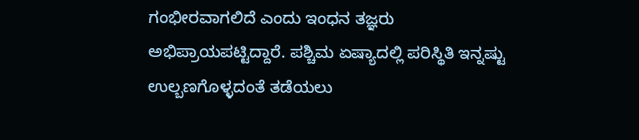ಗಂಭೀರವಾಗಲಿದೆ ಎಂದು ಇಂಧನ ತಜ್ಞರು ಅಭಿಪ್ರಾಯಪಟ್ಟಿದ್ದಾರೆ. ಪಶ್ಚಿಮ ಏಷ್ಯಾದಲ್ಲಿ ಪರಿಸ್ಥಿತಿ ಇನ್ನಷ್ಟು ಉಲ್ಬಣಗೊಳ್ಳದಂತೆ ತಡೆಯಲು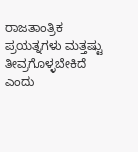ರಾಜತಾಂತ್ರಿಕ ಪ್ರಯತ್ನಗಳು ಮತ್ತಷ್ಟು ತೀವ್ರಗೊಳ್ಳಬೇಕಿದೆ ಎಂದು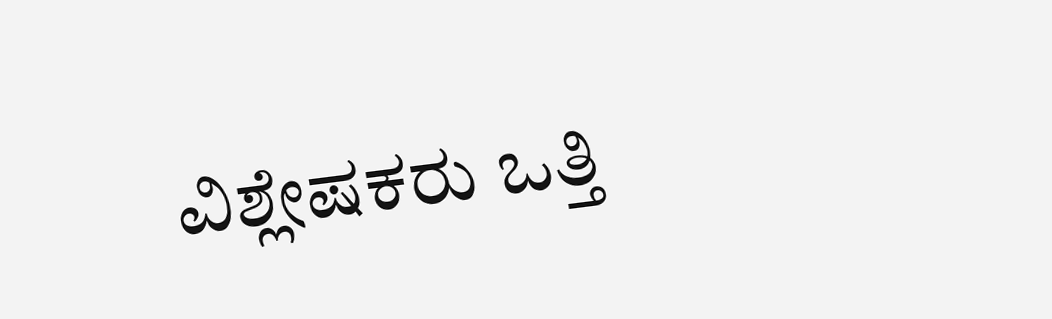ವಿಶ್ಲೇಷಕರು ಒತ್ತಿ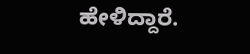ಹೇಳಿದ್ದಾರೆ.